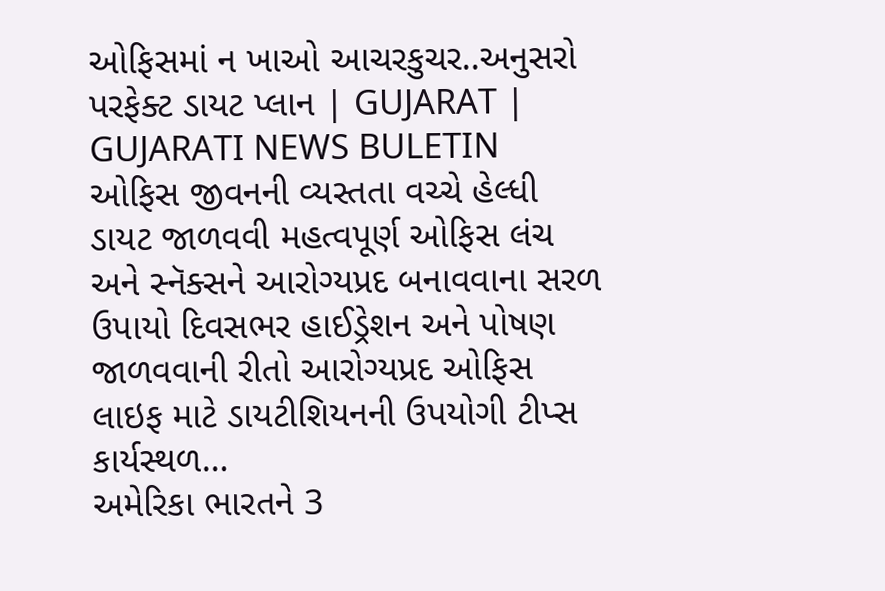ઓફિસમાં ન ખાઓ આચરકુચર..અનુસરો પરફેક્ટ ડાયટ પ્લાન | GUJARAT | GUJARATI NEWS BULETIN
ઓફિસ જીવનની વ્યસ્તતા વચ્ચે હેલ્ધી ડાયટ જાળવવી મહત્વપૂર્ણ ઓફિસ લંચ અને સ્નૅક્સને આરોગ્યપ્રદ બનાવવાના સરળ ઉપાયો દિવસભર હાઈડ્રેશન અને પોષણ જાળવવાની રીતો આરોગ્યપ્રદ ઓફિસ લાઇફ માટે ડાયટીશિયનની ઉપયોગી ટીપ્સ કાર્યસ્થળ…
અમેરિકા ભારતને 3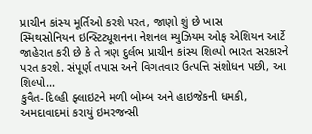પ્રાચીન કાંસ્ય મૂર્તિઓ કરશે પરત, જાણો શું છે ખાસ
સ્મિથસોનિયન ઇન્સ્ટિટ્યૂશનના નેશનલ મ્યુઝિયમ ઓફ એશિયન આર્ટે જાહેરાત કરી છે કે તે ત્રણ દુર્લભ પ્રાચીન કાંસ્ય શિલ્પો ભારત સરકારને પરત કરશે. સંપૂર્ણ તપાસ અને વિગતવાર ઉત્પત્તિ સંશોધન પછી, આ શિલ્પો…
કુવૈત-દિલ્હી ફ્લાઇટને મળી બોમ્બ અને હાઇજેકની ધમકી, અમદાવાદમાં કરાયું ઇમરજન્સી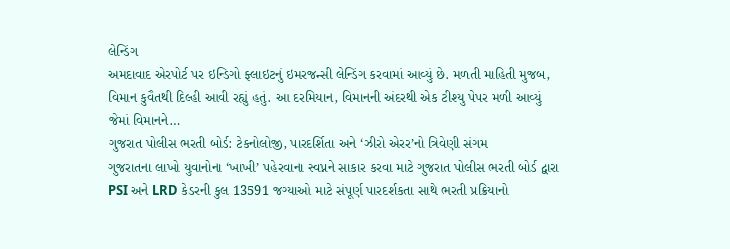લેન્ડિંગ
અમદાવાદ એરપોર્ટ પર ઇન્ડિગો ફ્લાઇટનું ઇમરજન્સી લેન્ડિંગ કરવામાં આવ્યું છે. મળતી માહિતી મુજબ, વિમાન કુવૈતથી દિલ્હી આવી રહ્યું હતું. આ દરમિયાન, વિમાનની અંદરથી એક ટીશ્યુ પેપર મળી આવ્યું જેમાં વિમાનને…
ગુજરાત પોલીસ ભરતી બોર્ડ: ટેકનોલોજી, પારદર્શિતા અને ‘ઝીરો એરર’નો ત્રિવેણી સંગમ
ગુજરાતના લાખો યુવાનોના ‘ખાખી’ પહેરવાના સ્વપ્નને સાકાર કરવા માટે ગુજરાત પોલીસ ભરતી બોર્ડ દ્વારા PSI અને LRD કેડરની કુલ 13591 જગ્યાઓ માટે સંપૂર્ણ પારદર્શકતા સાથે ભરતી પ્રક્રિયાનો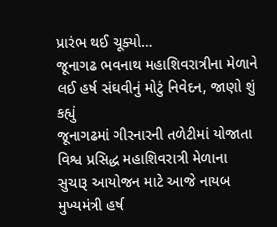પ્રારંભ થઈ ચૂક્યો…
જૂનાગઢ ભવનાથ મહાશિવરાત્રીના મેળાને લઈ હર્ષ સંઘવીનું મોટું નિવેદન, જાણો શું કહ્યું
જૂનાગઢમાં ગીરનારની તળેટીમાં યોજાતા વિશ્વ પ્રસિદ્ધ મહાશિવરાત્રી મેળાના સુચારૂ આયોજન માટે આજે નાયબ મુખ્યમંત્રી હર્ષ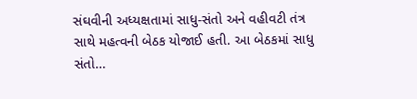સંઘવીની અધ્યક્ષતામાં સાધુ-સંતો અને વહીવટી તંત્ર સાથે મહત્વની બેઠક યોજાઈ હતી. આ બેઠકમાં સાધુ સંતો…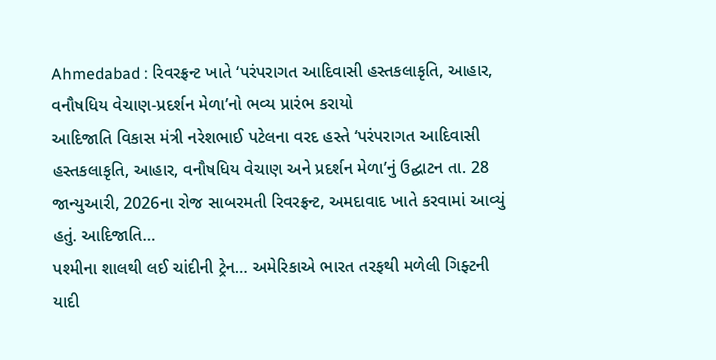Ahmedabad : રિવરફ્રન્ટ ખાતે ‘પરંપરાગત આદિવાસી હસ્તકલાકૃતિ, આહાર, વનૌષધિય વેચાણ-પ્રદર્શન મેળા’નો ભવ્ય પ્રારંભ કરાયો
આદિજાતિ વિકાસ મંત્રી નરેશભાઈ પટેલના વરદ હસ્તે ‘પરંપરાગત આદિવાસી હસ્તકલાકૃતિ, આહાર, વનૌષધિય વેચાણ અને પ્રદર્શન મેળા’નું ઉદ્ઘાટન તા. 28 જાન્યુઆરી, 2026ના રોજ સાબરમતી રિવરફ્રન્ટ, અમદાવાદ ખાતે કરવામાં આવ્યું હતું. આદિજાતિ…
પશ્મીના શાલથી લઈ ચાંદીની ટ્રેન… અમેરિકાએ ભારત તરફથી મળેલી ગિફ્ટની યાદી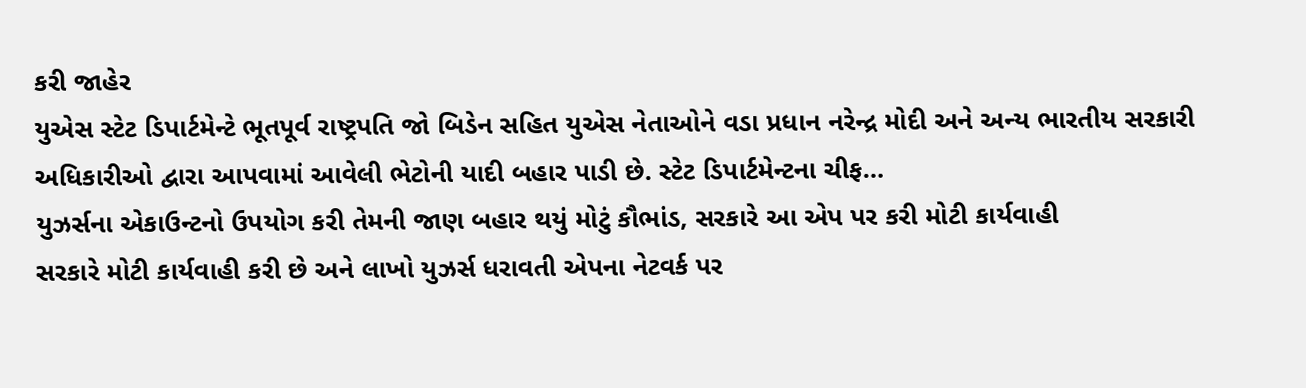કરી જાહેર
યુએસ સ્ટેટ ડિપાર્ટમેન્ટે ભૂતપૂર્વ રાષ્ટ્રપતિ જો બિડેન સહિત યુએસ નેતાઓને વડા પ્રધાન નરેન્દ્ર મોદી અને અન્ય ભારતીય સરકારી અધિકારીઓ દ્વારા આપવામાં આવેલી ભેટોની યાદી બહાર પાડી છે. સ્ટેટ ડિપાર્ટમેન્ટના ચીફ…
યુઝર્સના એકાઉન્ટનો ઉપયોગ કરી તેમની જાણ બહાર થયું મોટું કૌભાંડ, સરકારે આ એપ પર કરી મોટી કાર્યવાહી
સરકારે મોટી કાર્યવાહી કરી છે અને લાખો યુઝર્સ ધરાવતી એપના નેટવર્ક પર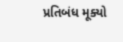પ્રતિબંધ મૂક્યો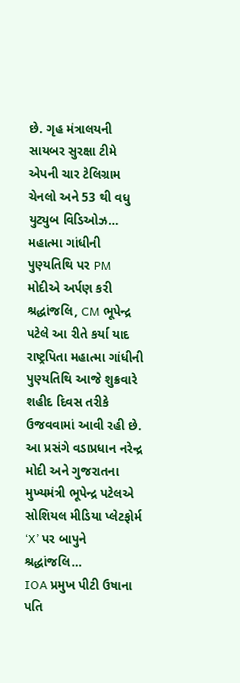છે. ગૃહ મંત્રાલયની સાયબર સુરક્ષા ટીમે એપની ચાર ટેલિગ્રામ ચેનલો અને 53 થી વધુ યુટ્યુબ વિડિઓઝ…
મહાત્મા ગાંધીની પુણ્યતિથિ પર PM મોદીએ અર્પણ કરી શ્રદ્ધાંજલિ, CM ભૂપેન્દ્ર પટેલે આ રીતે કર્યા યાદ
રાષ્ટ્રપિતા મહાત્મા ગાંધીની પુણ્યતિથિ આજે શુક્રવારે શહીદ દિવસ તરીકે ઉજવવામાં આવી રહી છે. આ પ્રસંગે વડાપ્રધાન નરેન્દ્ર મોદી અને ગુજરાતના મુખ્યમંત્રી ભૂપેન્દ્ર પટેલએ સોશિયલ મીડિયા પ્લેટફોર્મ ‘X’ પર બાપુને શ્રદ્ધાંજલિ…
IOA પ્રમુખ પીટી ઉષાના પતિ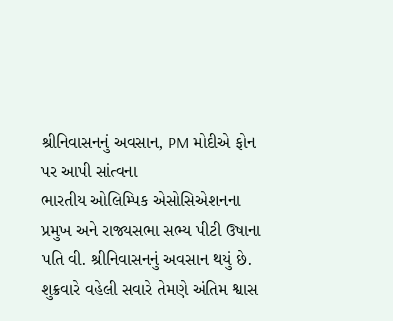શ્રીનિવાસનનું અવસાન, PM મોદીએ ફોન પર આપી સાંત્વના
ભારતીય ઓલિમ્પિક એસોસિએશનના પ્રમુખ અને રાજ્યસભા સભ્ય પીટી ઉષાના પતિ વી. શ્રીનિવાસનનું અવસાન થયું છે. શુક્રવારે વહેલી સવારે તેમણે અંતિમ શ્વાસ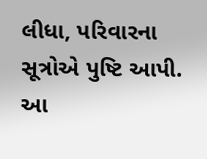લીધા, પરિવારના સૂત્રોએ પુષ્ટિ આપી. આ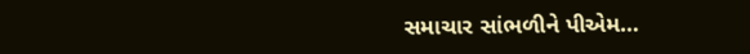સમાચાર સાંભળીને પીએમ…